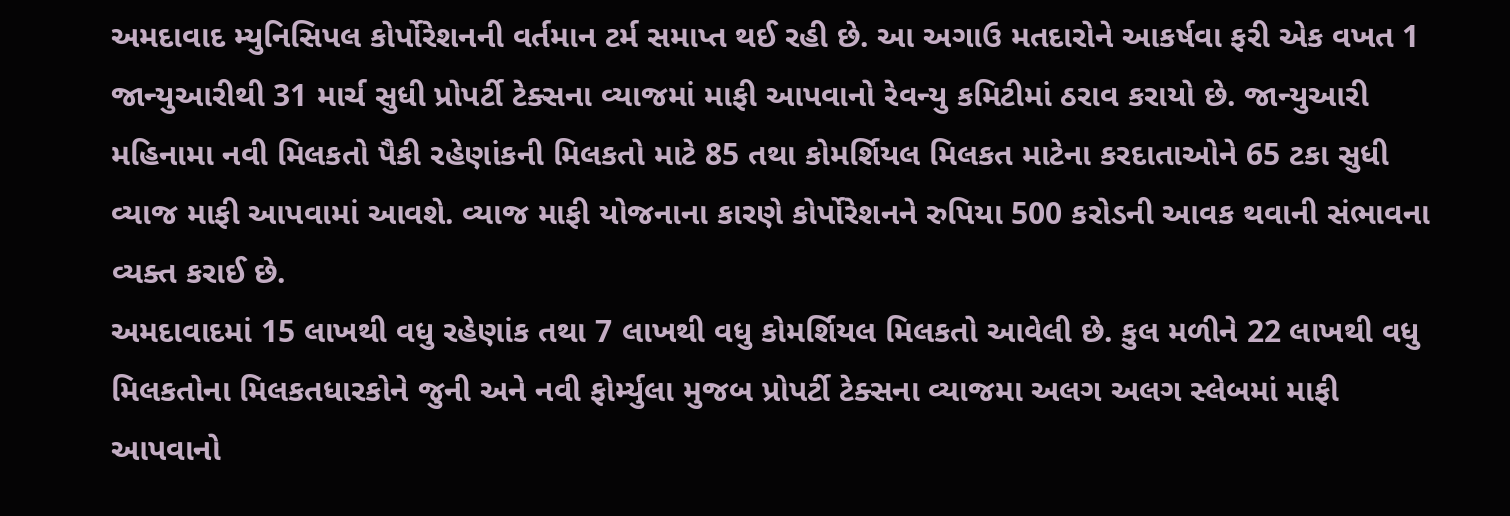અમદાવાદ મ્યુનિસિપલ કોર્પોરેશનની વર્તમાન ટર્મ સમાપ્ત થઈ રહી છે. આ અગાઉ મતદારોને આકર્ષવા ફરી એક વખત 1 જાન્યુઆરીથી 31 માર્ચ સુધી પ્રોપર્ટી ટેક્સના વ્યાજમાં માફી આપવાનો રેવન્યુ કમિટીમાં ઠરાવ કરાયો છે. જાન્યુઆરી મહિનામા નવી મિલકતો પૈકી રહેણાંકની મિલકતો માટે 85 તથા કોમર્શિયલ મિલકત માટેના કરદાતાઓને 65 ટકા સુધી વ્યાજ માફી આપવામાં આવશે. વ્યાજ માફી યોજનાના કારણે કોર્પોરેશનને રુપિયા 500 કરોડની આવક થવાની સંભાવના વ્યક્ત કરાઈ છે.
અમદાવાદમાં 15 લાખથી વધુ રહેણાંક તથા 7 લાખથી વધુ કોમર્શિયલ મિલકતો આવેલી છે. કુલ મળીને 22 લાખથી વધુ મિલકતોના મિલકતધારકોને જુની અને નવી ફોર્મ્યુલા મુજબ પ્રોપર્ટી ટેક્સના વ્યાજમા અલગ અલગ સ્લેબમાં માફી આપવાનો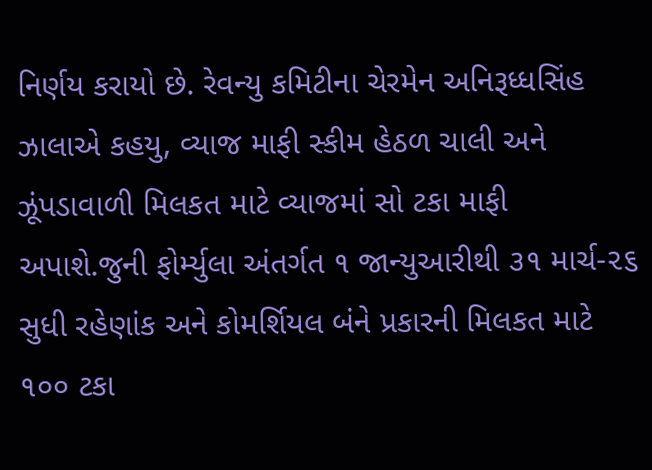નિર્ણય કરાયો છે. રેવન્યુ કમિટીના ચેરમેન અનિરૂધ્ધસિંહ ઝાલાએ કહયુ, વ્યાજ માફી સ્કીમ હેઠળ ચાલી અને ઝૂંપડાવાળી મિલકત માટે વ્યાજમાં સો ટકા માફી અપાશે.જુની ફોર્મ્યુલા અંતર્ગત ૧ જાન્યુઆરીથી ૩૧ માર્ચ-૨૬ સુધી રહેણાંક અને કોમર્શિયલ બંને પ્રકારની મિલકત માટે ૧૦૦ ટકા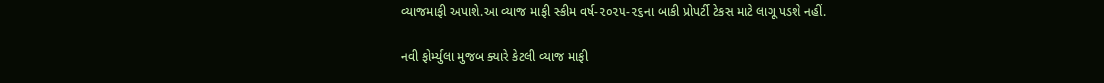વ્યાજમાફી અપાશે.આ વ્યાજ માફી સ્કીમ વર્ષ-૨૦૨૫-૨૬ના બાકી પ્રોપર્ટી ટેકસ માટે લાગૂ પડશે નહીં.

નવી ફોર્મ્યુલા મુજબ ક્યારે કેટલી વ્યાજ માફી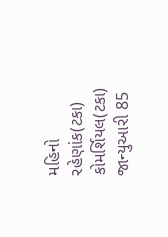મહિનો રહેણાંક(ટકા) કોમર્શિયલ(ટકા)
જાન્યુઆરી 85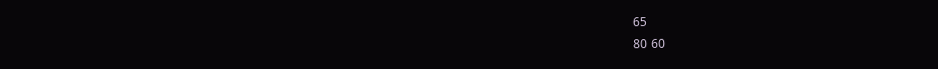65
80 60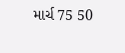માર્ચ 75 50